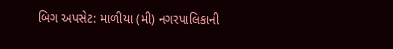બિગ અપસેટ: માળીયા (મી) નગરપાલિકાની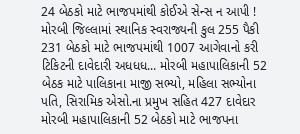24 બેઠકો માટે ભાજપમાંથી કોઈએ સેન્સ ન આપી ! મોરબી જિલ્લામાં સ્થાનિક સ્વરાજ્યની કુલ 255 પૈકી 231 બેઠકો માટે ભાજપમાંથી 1007 આગેવાનો કરી ટિકિટની દાવેદારી અધધધ... મોરબી મહાપાલિકાની 52 બેઠક માટે પાલિકાના માજી સભ્યો, મહિલા સભ્યોના પતિ, સિરામિક એસો.ના પ્રમુખ સહિત 427 દાવેદાર મોરબી મહાપાલિકાની 52 બેઠકો માટે ભાજપના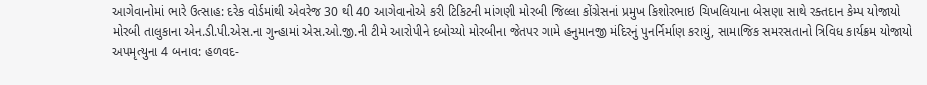આગેવાનોમાં ભારે ઉત્સાહ: દરેક વોર્ડમાંથી એવરેજ 30 થી 40 આગેવાનોએ કરી ટિકિટની માંગણી મોરબી જિલ્લા કોંગ્રેસનાં પ્રમુખ કિશોરભાઇ ચિખલિયાના બેસણા સાથે રક્તદાન કેમ્પ યોજાયો મોરબી તાલુકાના એન.ડી.પી.એસ.ના ગુન્હામાં એસ.ઓ.જી.ની ટીમે આરોપીને દબોચ્યો મોરબીના જેતપર ગામે હનુમાનજી મંદિરનું પુનર્નિર્માણ કરાયું, સામાજિક સમરસતાનો ત્રિવિધ કાર્યક્રમ યોજાયો અપમૃત્યુના 4 બનાવ: હળવદ-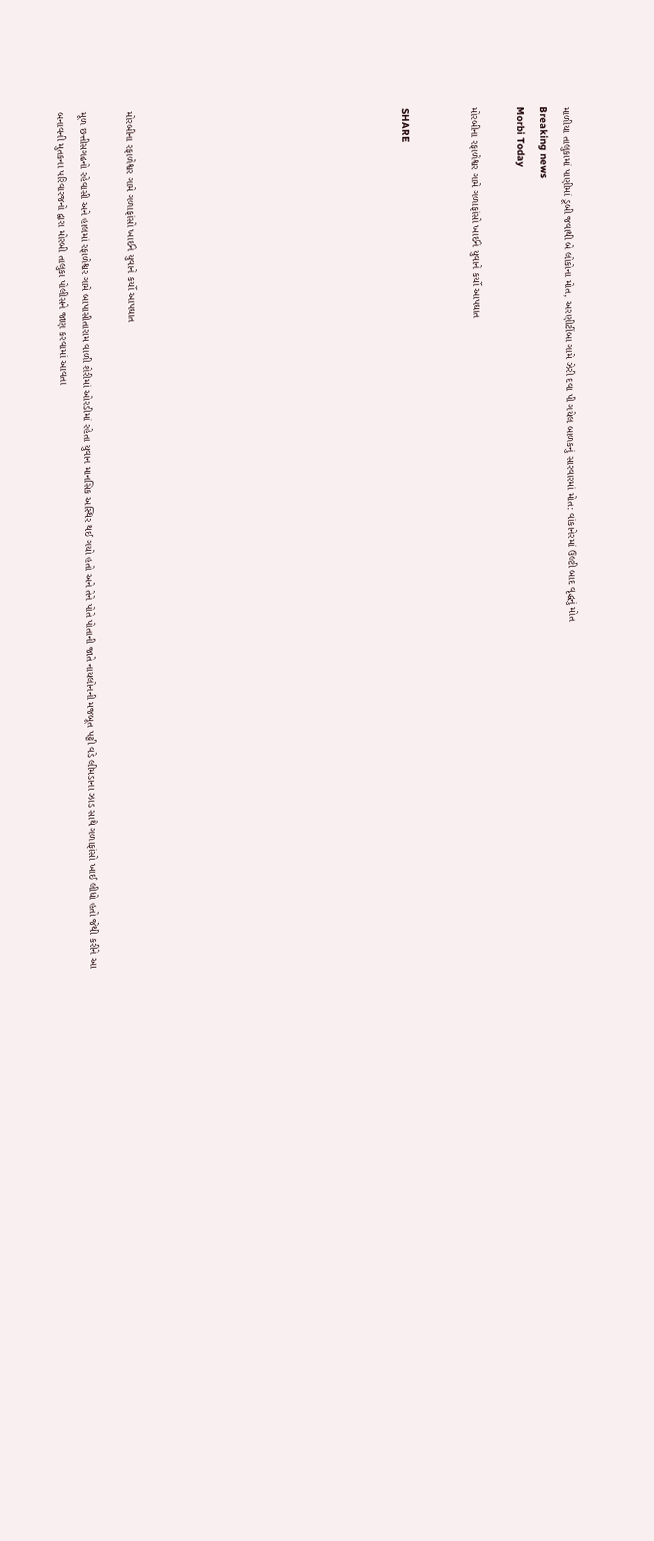માળીયા તાલુકામાં પાણીમાં ડૂબી જવાથી બે લોકોના મોત, અરણીટીંબા ગામે ઝેરી દવા પી ગયેલ બાળકનું સારવારમાં મોત: વાંકાનેરમાં ઉલ્ટી બાદ વૃદ્ધનું મોત
Breaking news
Morbi Today

મોરબીના રફાળેશ્વર ગામે ગળાફાંસો ખાઈને યુવાને કર્યો આપઘાત


SHARE











મોરબીના રફાળેશ્વર ગામે ગળાફાંસો ખાઈને યુવાને કર્યો આપઘાત

મૂળ છત્તીસગઢનો રહેવાસી અને હાલમાં રફાળેશ્વર ગામે બાપાસીતારામ વાળી શેરીમાં ઓરડીમાં રહેતા યુવાન માનસિક અસ્થિર થઈ ગયો હતો અને તેને પોતે પોતાની જાતે નાયલોનની મજબૂત પટ્ટી વડે લીમડાના ઝાડ સાથે ગળાફાંસો ખાઈ લીધો હતો જેથી કરીને આ બનાવની મુતકના પરિવારજનો દ્વારા મોરબી તાલુકા પોલીસને જાણ કરવામાં આવતા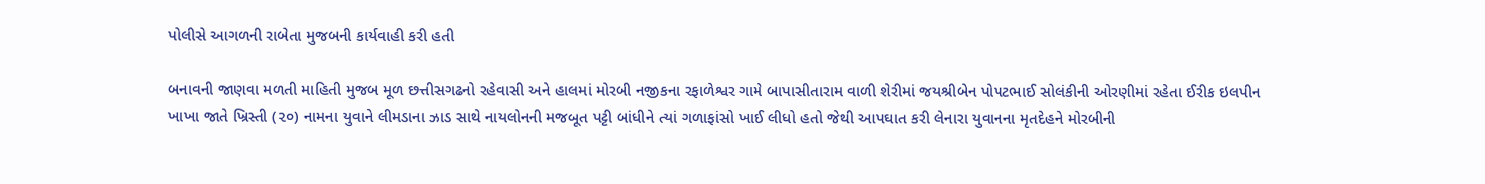પોલીસે આગળની રાબેતા મુજબની કાર્યવાહી કરી હતી

બનાવની જાણવા મળતી માહિતી મુજબ મૂળ છત્તીસગઢનો રહેવાસી અને હાલમાં મોરબી નજીકના રફાળેશ્વર ગામે બાપાસીતારામ વાળી શેરીમાં જયશ્રીબેન પોપટભાઈ સોલંકીની ઓરણીમાં રહેતા ઈરીક ઇલપીન ખાખા જાતે ખ્રિસ્તી (૨૦) નામના યુવાને લીમડાના ઝાડ સાથે નાયલોનની મજબૂત પટ્ટી બાંધીને ત્યાં ગળાફાંસો ખાઈ લીધો હતો જેથી આપઘાત કરી લેનારા યુવાનના મૃતદેહને મોરબીની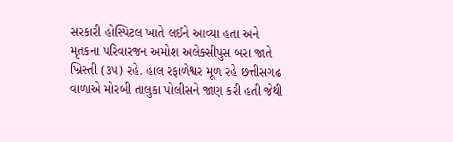સરકારી હોસ્પિટલ ખાતે લઈને આવ્યા હતા અને મૃતકના પરિવારજન અમોશ અલેક્સીપુસ બરા જાતે ખ્રિસ્તી (૩૫) રહે. હાલ રફાળેશ્વર મૂળ રહે છત્તીસગઢ વાળાએ મોરબી તાલુકા પોલીસને જાણ કરી હતી જેથી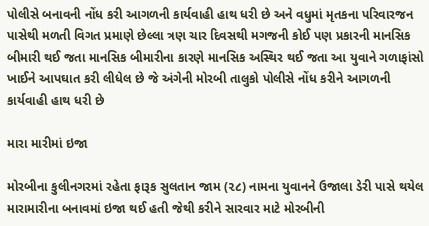પોલીસે બનાવની નોંધ કરી આગળની કાર્યવાહી હાથ ધરી છે અને વધુમાં મૃતકના પરિવારજન પાસેથી મળતી વિગત પ્રમાણે છેલ્લા ત્રણ ચાર દિવસથી મગજની કોઈ પણ પ્રકારની માનસિક બીમારી થઈ જતા માનસિક બીમારીના કારણે માનસિક અસ્થિર થઈ જતા આ યુવાને ગળાફાંસો ખાઈને આપઘાત કરી લીધેલ છે જે અંગેની મોરબી તાલુકો પોલીસે નોંધ કરીને આગળની કાર્યવાહી હાથ ધરી છે

મારા મારીમાં ઇજા

મોરબીના કુલીનગરમાં રહેતા ફારૂક સુલતાન જામ (૨૮) નામના યુવાનને ઉજાલા ડેરી પાસે થયેલ મારામારીના બનાવમાં ઇજા થઈ હતી જેથી કરીને સારવાર માટે મોરબીની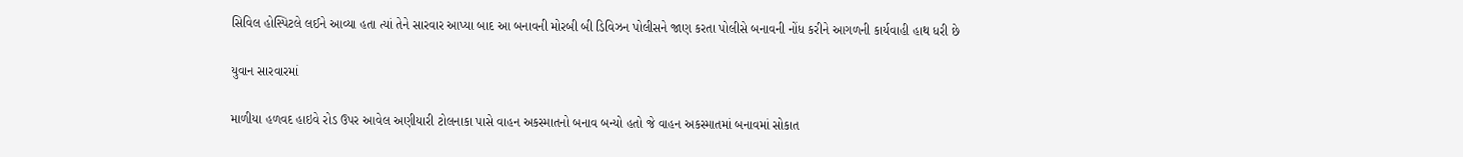સિવિલ હોસ્પિટલે લઈને આવ્યા હતા ત્યાં તેને સારવાર આપ્યા બાદ આ બનાવની મોરબી બી ડિવિઝન પોલીસને જાણ કરતા પોલીસે બનાવની નોંધ કરીને આગળની કાર્યવાહી હાથ ધરી છે

યુવાન સારવારમાં

માળીયા હળવદ હાઇવે રોડ ઉપર આવેલ અણીયારી ટોલનાકા પાસે વાહન અકસ્માતનો બનાવ બન્યો હતો જે વાહન અકસ્માતમાં બનાવમાં સોકાત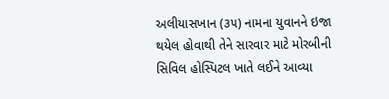અલીયાસખાન (૩૫) નામના યુવાનને ઇજા થયેલ હોવાથી તેને સારવાર માટે મોરબીની સિવિલ હોસ્પિટલ ખાતે લઈને આવ્યા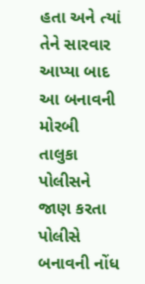હતા અને ત્યાં તેને સારવાર આપ્યા બાદ આ બનાવની મોરબી તાલુકા પોલીસને જાણ કરતા પોલીસે બનાવની નોંધ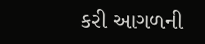કરી આગળની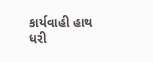કાર્યવાહી હાથ ધરી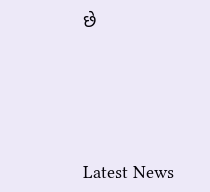છે






Latest News